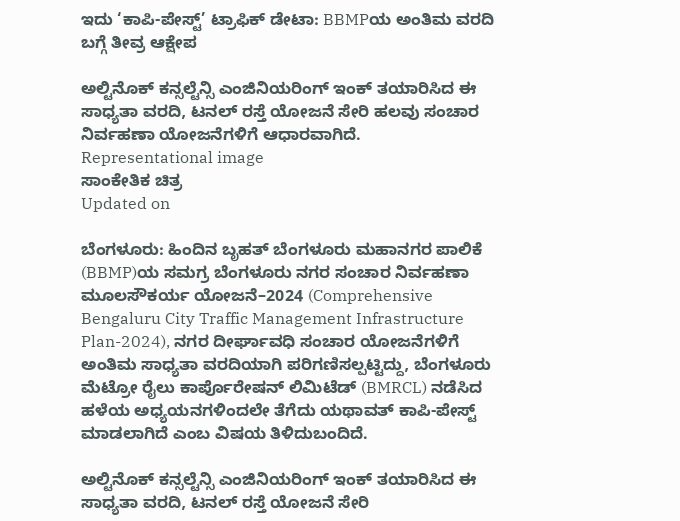ಇದು ‘ಕಾಪಿ-ಪೇಸ್ಟ್’ ಟ್ರಾಫಿಕ್ ಡೇಟಾ: BBMPಯ ಅಂತಿಮ ವರದಿ ಬಗ್ಗೆ ತೀವ್ರ ಆಕ್ಷೇಪ

ಅಲ್ಟಿನೊಕ್ ಕನ್ಸಲ್ಟೆನ್ಸಿ ಎಂಜಿನಿಯರಿಂಗ್ ಇಂಕ್ ತಯಾರಿಸಿದ ಈ ಸಾಧ್ಯತಾ ವರದಿ, ಟನಲ್ ರಸ್ತೆ ಯೋಜನೆ ಸೇರಿ ಹಲವು ಸಂಚಾರ ನಿರ್ವಹಣಾ ಯೋಜನೆಗಳಿಗೆ ಆಧಾರವಾಗಿದೆ.
Representational image
ಸಾಂಕೇತಿಕ ಚಿತ್ರ
Updated on

ಬೆಂಗಳೂರು: ಹಿಂದಿನ ಬೃಹತ್ ಬೆಂಗಳೂರು ಮಹಾನಗರ ಪಾಲಿಕೆ (BBMP)ಯ ಸಮಗ್ರ ಬೆಂಗಳೂರು ನಗರ ಸಂಚಾರ ನಿರ್ವಹಣಾ ಮೂಲಸೌಕರ್ಯ ಯೋಜನೆ–2024 (Comprehensive Bengaluru City Traffic Management Infrastructure Plan-2024), ನಗರ ದೀರ್ಘಾವಧಿ ಸಂಚಾರ ಯೋಜನೆಗಳಿಗೆ ಅಂತಿಮ ಸಾಧ್ಯತಾ ವರದಿಯಾಗಿ ಪರಿಗಣಿಸಲ್ಪಟ್ಟಿದ್ದು, ಬೆಂಗಳೂರು ಮೆಟ್ರೋ ರೈಲು ಕಾರ್ಪೊರೇಷನ್ ಲಿಮಿಟೆಡ್ (BMRCL) ನಡೆಸಿದ ಹಳೆಯ ಅಧ್ಯಯನಗಳಿಂದಲೇ ತೆಗೆದು ಯಥಾವತ್ ಕಾಪಿ-ಪೇಸ್ಟ್ ಮಾಡಲಾಗಿದೆ ಎಂಬ ವಿಷಯ ತಿಳಿದುಬಂದಿದೆ.

ಅಲ್ಟಿನೊಕ್ ಕನ್ಸಲ್ಟೆನ್ಸಿ ಎಂಜಿನಿಯರಿಂಗ್ ಇಂಕ್ ತಯಾರಿಸಿದ ಈ ಸಾಧ್ಯತಾ ವರದಿ, ಟನಲ್ ರಸ್ತೆ ಯೋಜನೆ ಸೇರಿ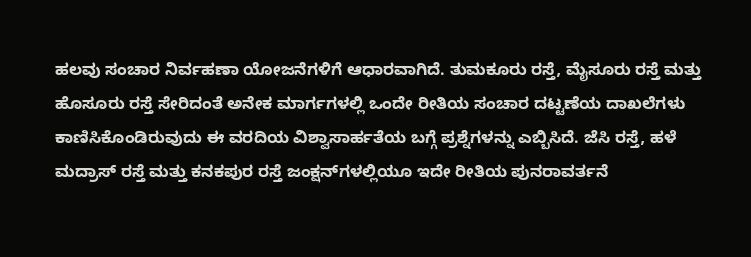ಹಲವು ಸಂಚಾರ ನಿರ್ವಹಣಾ ಯೋಜನೆಗಳಿಗೆ ಆಧಾರವಾಗಿದೆ. ತುಮಕೂರು ರಸ್ತೆ, ಮೈಸೂರು ರಸ್ತೆ ಮತ್ತು ಹೊಸೂರು ರಸ್ತೆ ಸೇರಿದಂತೆ ಅನೇಕ ಮಾರ್ಗಗಳಲ್ಲಿ ಒಂದೇ ರೀತಿಯ ಸಂಚಾರ ದಟ್ಟಣೆಯ ದಾಖಲೆಗಳು ಕಾಣಿಸಿಕೊಂಡಿರುವುದು ಈ ವರದಿಯ ವಿಶ್ವಾಸಾರ್ಹತೆಯ ಬಗ್ಗೆ ಪ್ರಶ್ನೆಗಳನ್ನು ಎಬ್ಬಿಸಿದೆ. ಜೆಸಿ ರಸ್ತೆ, ಹಳೆ ಮದ್ರಾಸ್ ರಸ್ತೆ ಮತ್ತು ಕನಕಪುರ ರಸ್ತೆ ಜಂಕ್ಷನ್‌ಗಳಲ್ಲಿಯೂ ಇದೇ ರೀತಿಯ ಪುನರಾವರ್ತನೆ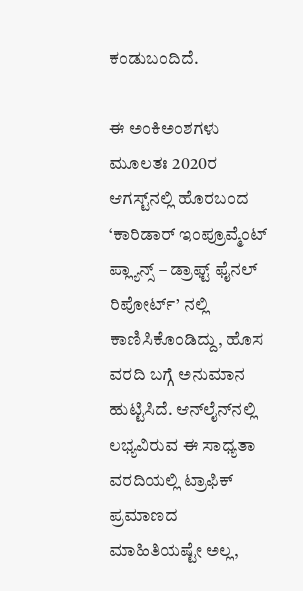ಕಂಡುಬಂದಿದೆ.

ಈ ಅಂಕಿಅಂಶಗಳು ಮೂಲತಃ 2020ರ ಆಗಸ್ಟ್‌ನಲ್ಲಿ ಹೊರಬಂದ ‘ಕಾರಿಡಾರ್ ಇಂಪ್ರೂವ್ಮೆಂಟ್ ಪ್ಲ್ಯಾನ್ಸ್ – ಡ್ರಾಫ್ಟ್ ಫೈನಲ್ ರಿಪೋರ್ಟ್’ ನಲ್ಲಿ ಕಾಣಿಸಿಕೊಂಡಿದ್ದು, ಹೊಸ ವರದಿ ಬಗ್ಗೆ ಅನುಮಾನ ಹುಟ್ಟಿಸಿದೆ. ಆನ್‌ಲೈನ್‌ನಲ್ಲಿ ಲಭ್ಯವಿರುವ ಈ ಸಾಧ್ಯತಾ ವರದಿಯಲ್ಲಿ ಟ್ರಾಫಿಕ್ ಪ್ರಮಾಣದ ಮಾಹಿತಿಯಷ್ಟೇ ಅಲ್ಲ,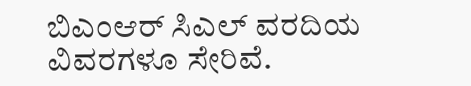ಬಿಎಂಆರ್ ಸಿಎಲ್ ವರದಿಯ ವಿವರಗಳೂ ಸೇರಿವೆ.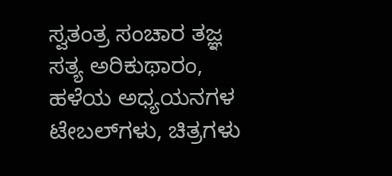ಸ್ವತಂತ್ರ ಸಂಚಾರ ತಜ್ಞ ಸತ್ಯ ಅರಿಕುಥಾರಂ, ಹಳೆಯ ಅಧ್ಯಯನಗಳ ಟೇಬಲ್‌ಗಳು, ಚಿತ್ರಗಳು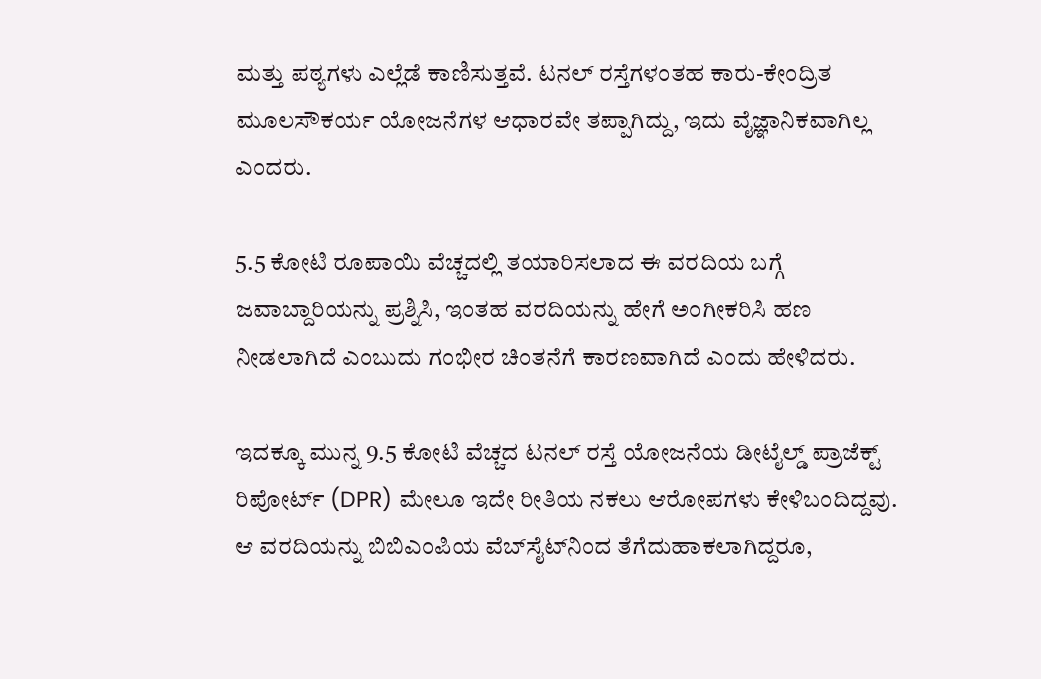ಮತ್ತು ಪಠ್ಯಗಳು ಎಲ್ಲೆಡೆ ಕಾಣಿಸುತ್ತವೆ. ಟನಲ್ ರಸ್ತೆಗಳಂತಹ ಕಾರು-ಕೇಂದ್ರಿತ ಮೂಲಸೌಕರ್ಯ ಯೋಜನೆಗಳ ಆಧಾರವೇ ತಪ್ಪಾಗಿದ್ದು, ಇದು ವೈಜ್ಞಾನಿಕವಾಗಿಲ್ಲ ಎಂದರು.

5.5 ಕೋಟಿ ರೂಪಾಯಿ ವೆಚ್ಚದಲ್ಲಿ ತಯಾರಿಸಲಾದ ಈ ವರದಿಯ ಬಗ್ಗೆ ಜವಾಬ್ದಾರಿಯನ್ನು ಪ್ರಶ್ನಿಸಿ, ಇಂತಹ ವರದಿಯನ್ನು ಹೇಗೆ ಅಂಗೀಕರಿಸಿ ಹಣ ನೀಡಲಾಗಿದೆ ಎಂಬುದು ಗಂಭೀರ ಚಿಂತನೆಗೆ ಕಾರಣವಾಗಿದೆ ಎಂದು ಹೇಳಿದರು.

ಇದಕ್ಕೂ ಮುನ್ನ 9.5 ಕೋಟಿ ವೆಚ್ಚದ ಟನಲ್ ರಸ್ತೆ ಯೋಜನೆಯ ಡೀಟೈಲ್ಡ್ ಪ್ರಾಜೆಕ್ಟ್ ರಿಪೋರ್ಟ್ (DPR) ಮೇಲೂ ಇದೇ ರೀತಿಯ ನಕಲು ಆರೋಪಗಳು ಕೇಳಿಬಂದಿದ್ದವು. ಆ ವರದಿಯನ್ನು ಬಿಬಿಎಂಪಿಯ ವೆಬ್‌ಸೈಟ್‌ನಿಂದ ತೆಗೆದುಹಾಕಲಾಗಿದ್ದರೂ,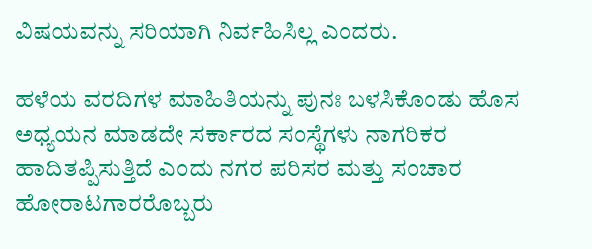ವಿಷಯವನ್ನು ಸರಿಯಾಗಿ ನಿರ್ವಹಿಸಿಲ್ಲ ಎಂದರು.

ಹಳೆಯ ವರದಿಗಳ ಮಾಹಿತಿಯನ್ನು ಪುನಃ ಬಳಸಿಕೊಂಡು ಹೊಸ ಅಧ್ಯಯನ ಮಾಡದೇ ಸರ್ಕಾರದ ಸಂಸ್ಥೆಗಳು ನಾಗರಿಕರ ಹಾದಿತಪ್ಪಿಸುತ್ತಿದೆ ಎಂದು ನಗರ ಪರಿಸರ ಮತ್ತು ಸಂಚಾರ ಹೋರಾಟಗಾರರೊಬ್ಬರು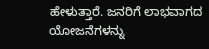ಹೇಳುತ್ತಾರೆ. ಜನರಿಗೆ ಲಾಭವಾಗದ ಯೋಜನೆಗಳನ್ನು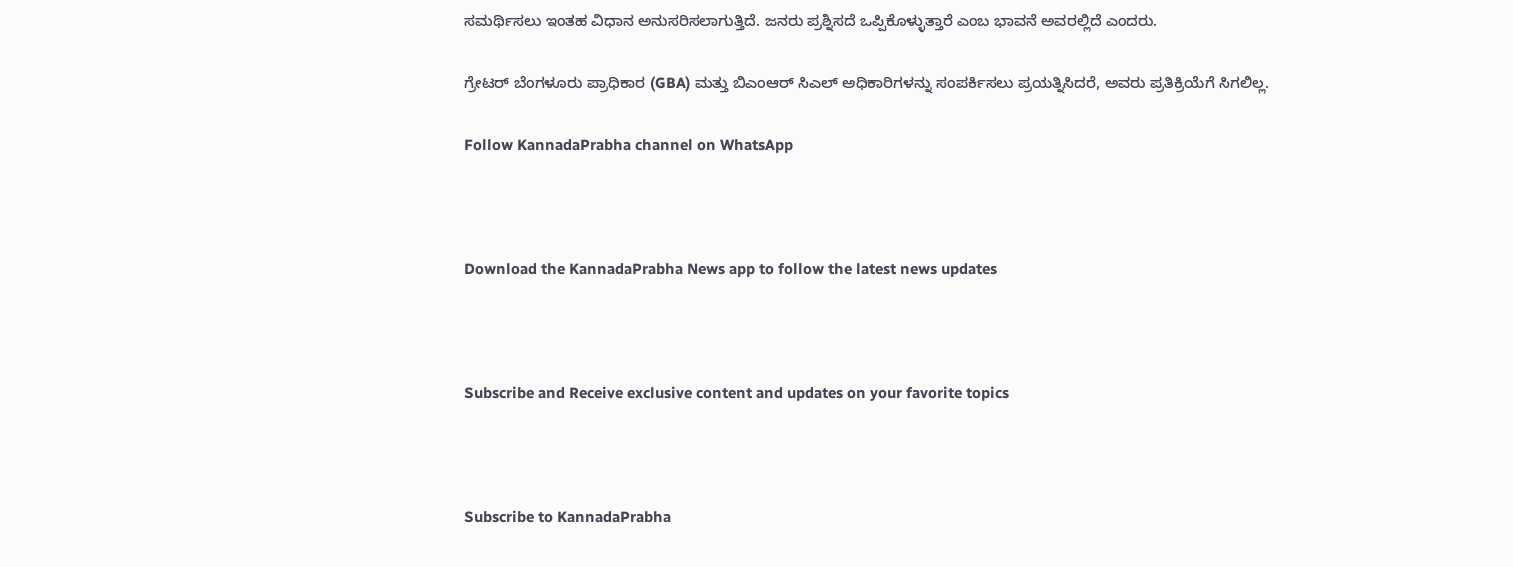ಸಮರ್ಥಿಸಲು ಇಂತಹ ವಿಧಾನ ಅನುಸರಿಸಲಾಗುತ್ತಿದೆ. ಜನರು ಪ್ರಶ್ನಿಸದೆ ಒಪ್ಪಿಕೊಳ್ಳುತ್ತಾರೆ ಎಂಬ ಭಾವನೆ ಅವರಲ್ಲಿದೆ ಎಂದರು.

ಗ್ರೇಟರ್ ಬೆಂಗಳೂರು ಪ್ರಾಧಿಕಾರ (GBA) ಮತ್ತು ಬಿಎಂಆರ್ ಸಿಎಲ್ ಅಧಿಕಾರಿಗಳನ್ನು ಸಂಪರ್ಕಿಸಲು ಪ್ರಯತ್ನಿಸಿದರೆ, ಅವರು ಪ್ರತಿಕ್ರಿಯೆಗೆ ಸಿಗಲಿಲ್ಲ.

Follow KannadaPrabha channel on WhatsApp



Download the KannadaPrabha News app to follow the latest news updates



Subscribe and Receive exclusive content and updates on your favorite topics



Subscribe to KannadaPrabha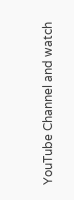YouTube Channel and watch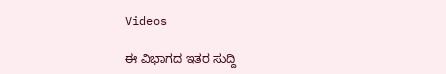Videos

ಈ ವಿಭಾಗದ ಇತರ ಸುದ್ದಿ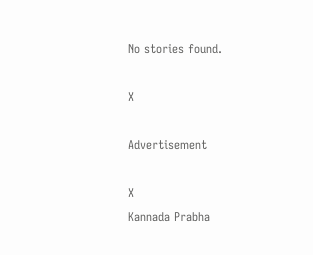No stories found.

X

Advertisement

X
Kannada Prabha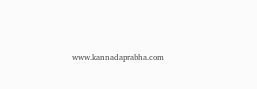www.kannadaprabha.com